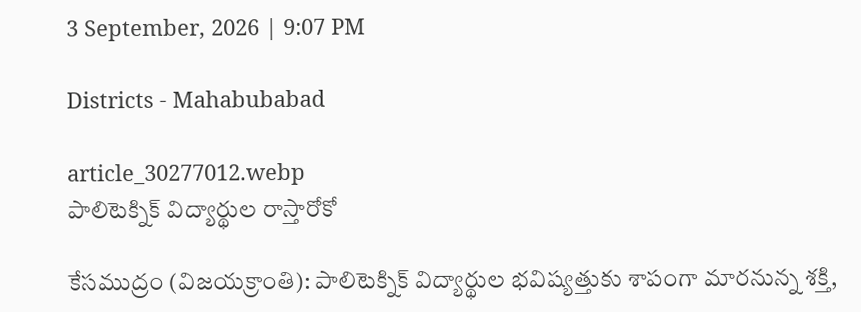3 September, 2026 | 9:07 PM

Districts - Mahabubabad

article_30277012.webp
పాలిటెక్నిక్ విద్యార్థుల రాస్తారోకో

కేసముద్రం (విజయక్రాంతి): పాలిటెక్నిక్ విద్యార్థుల భవిష్యత్తుకు శాపంగా మారనున్న శక్తి,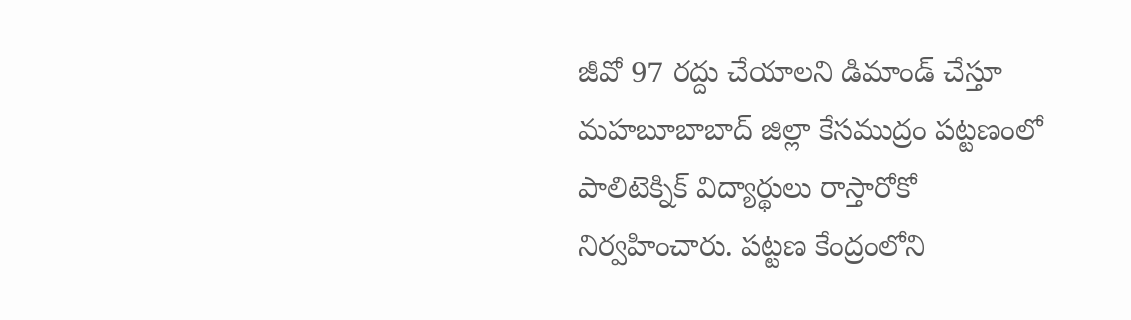జీవో 97 రద్దు చేయాలని డిమాండ్ చేస్తూ మహబూబాబాద్ జిల్లా కేసముద్రం పట్టణంలో పాలిటెక్నిక్ విద్యార్థులు రాస్తారోకో నిర్వహించారు. పట్టణ కేంద్రంలోని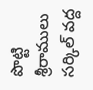పొట్టి శ్రీరాములు సర్కిల్ వద్ద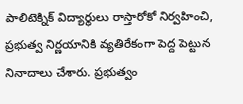పాలిటెక్నిక్ విద్యార్థులు రాస్తారోకో నిర్వహించి, ప్రభుత్వ నిర్ణయానికి వ్యతిరేకంగా పెద్ద పెట్టున నినాదాలు చేశారు. ప్రభుత్వం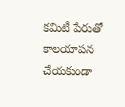కమిటీ పేరుతో కాలయాపన చేయకుండా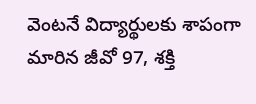వెంటనే విద్యార్థులకు శాపంగా మారిన జీవో 97, శక్తి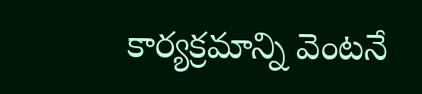కార్యక్రమాన్ని వెంటనే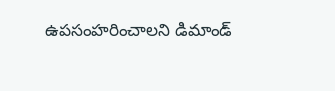ఉపసంహరించాలని డిమాండ్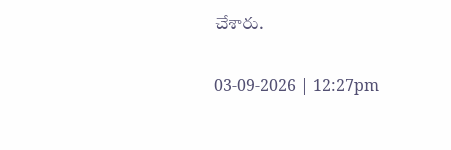చేశారు.

03-09-2026 | 12:27pm